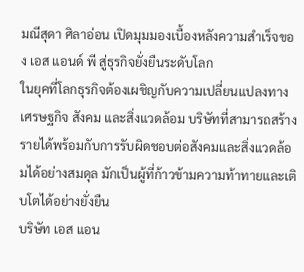มณีสุดา ศิลาอ่อน เปิดมุมมองเบื้องหลังความสำเร็จของ เอส แอนด์ พี สู่ธุรกิจยั่งยืนระดับโลก
ในยุคที่โลกธุรกิจต้องเผชิญกับความเปลี่ยนแปลงทางเศรษฐกิจ สังคม และสิ่งแวดล้อม บริษัทที่สามารถสร้างรายได้พร้อมกับการรับผิดชอบต่อสังคมและสิ่งแวดล้อมได้อย่างสมดุล มักเป็นผู้ที่ก้าวข้ามความท้าทายและเติบโตได้อย่างยั่งยืน
บริษัท เอส แอน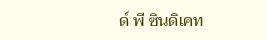ด์ พี ซินดิเคท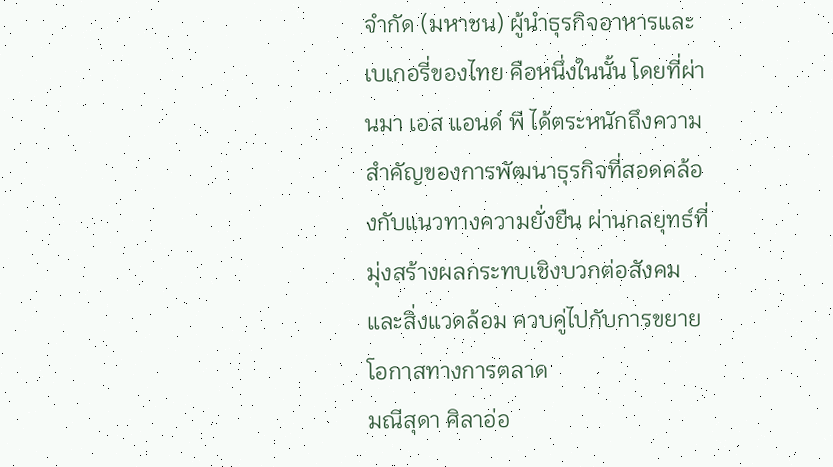จำกัด (มหาชน) ผู้นำธุรกิจอาหารและเบเกอรี่ของไทย คือหนึ่งในนั้น โดยที่ผ่านมา เอส แอนด์ พี ได้ตระหนักถึงความสำคัญของการพัฒนาธุรกิจที่สอดคล้องกับแนวทางความยั่งยืน ผ่านกลยุทธ์ที่มุ่งสร้างผลกระทบเชิงบวกต่อสังคมและสิ่งแวดล้อม ควบคู่ไปกับการขยายโอกาสทางการตลาด
มณีสุดา ศิลาอ่อ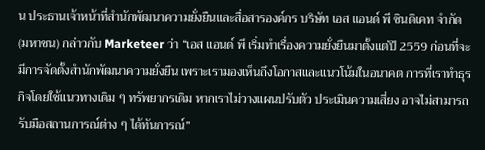น ประธานเจ้าหน้าที่สำนักพัฒนาความยั่งยืนและสื่อสารองค์กร บริษัท เอส แอนด์ พี ซินดิเคท จำกัด (มหาชน) กล่าวกับ Marketeer ว่า “เอส แอนด์ พี เริ่มทำเรื่องความยั่งยืนมาตั้งแต่ปี 2559 ก่อนที่จะมีการจัดตั้งสำนักพัฒนาความยั่งยืน เพราะเรามองเห็นถึงโอกาสและแนวโน้มในอนาคต การที่เราทำธุรกิจโดยใช้แนวทางเดิม ๆ ทรัพยากรเดิม หากเราไม่วางแผนปรับตัว ประเมินความเสี่ยง อาจไม่สามารถรับมือสถานการณ์ต่าง ๆ ได้ทันการณ์”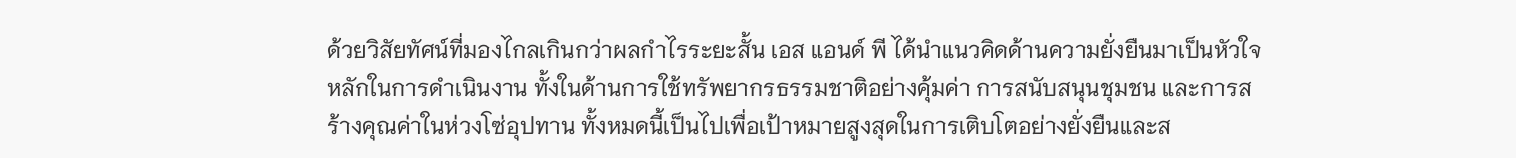ด้วยวิสัยทัศน์ที่มองไกลเกินกว่าผลกำไรระยะสั้น เอส แอนด์ พี ได้นำแนวคิดด้านความยั่งยืนมาเป็นหัวใจหลักในการดำเนินงาน ทั้งในด้านการใช้ทรัพยากรธรรมชาติอย่างคุ้มค่า การสนับสนุนชุมชน และการสร้างคุณค่าในห่วงโซ่อุปทาน ทั้งหมดนี้เป็นไปเพื่อเป้าหมายสูงสุดในการเติบโตอย่างยั่งยืนและส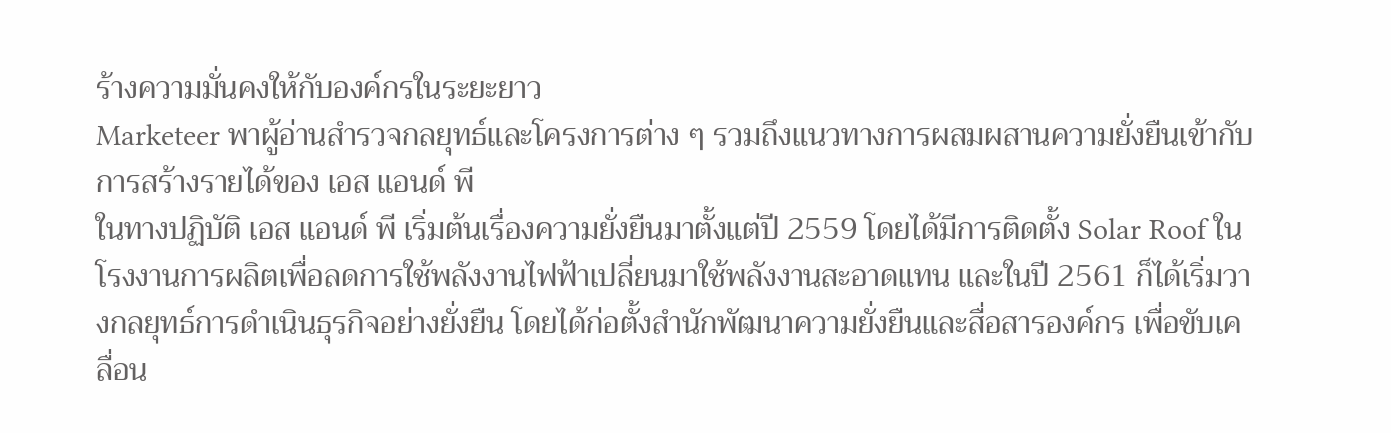ร้างความมั่นคงให้กับองค์กรในระยะยาว
Marketeer พาผู้อ่านสำรวจกลยุทธ์และโครงการต่าง ๆ รวมถึงแนวทางการผสมผสานความยั่งยืนเข้ากับการสร้างรายได้ของ เอส แอนด์ พี
ในทางปฏิบัติ เอส แอนด์ พี เริ่มต้นเรื่องความยั่งยืนมาตั้งแต่ปี 2559 โดยได้มีการติดตั้ง Solar Roof ในโรงงานการผลิตเพื่อลดการใช้พลังงานไฟฟ้าเปลี่ยนมาใช้พลังงานสะอาดแทน และในปี 2561 ก็ได้เริ่มวางกลยุทธ์การดำเนินธุรกิจอย่างยั่งยืน โดยได้ก่อตั้งสำนักพัฒนาความยั่งยืนและสื่อสารองค์กร เพื่อขับเคลื่อน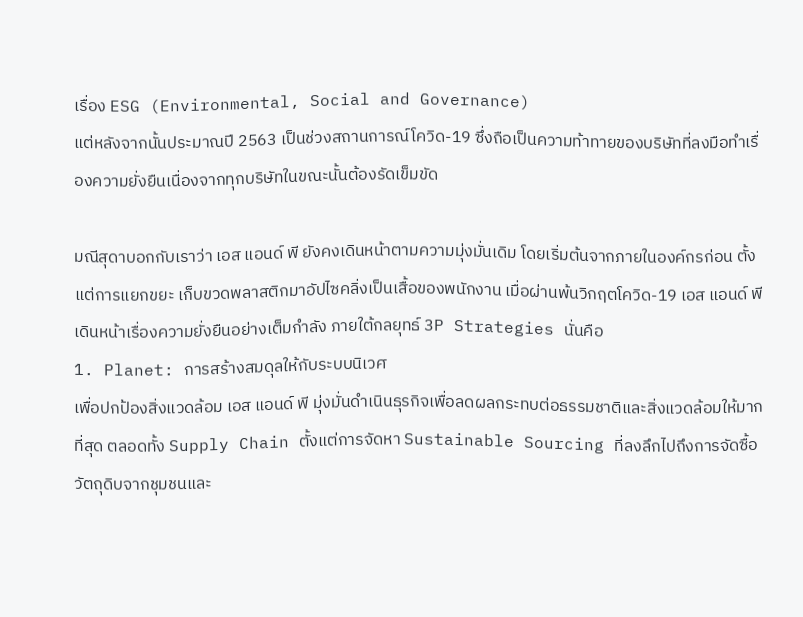เรื่อง ESG (Environmental, Social and Governance)
แต่หลังจากนั้นประมาณปี 2563 เป็นช่วงสถานการณ์โควิด-19 ซึ่งถือเป็นความท้าทายของบริษัทที่ลงมือทำเรื่องความยั่งยืนเนื่องจากทุกบริษัทในขณะนั้นต้องรัดเข็มขัด

มณีสุดาบอกกับเราว่า เอส แอนด์ พี ยังคงเดินหน้าตามความมุ่งมั่นเดิม โดยเริ่มต้นจากภายในองค์กรก่อน ตั้งแต่การแยกขยะ เก็บขวดพลาสติกมาอัปไซคลิ่งเป็นเสื้อของพนักงาน เมื่อผ่านพ้นวิกฤตโควิด-19 เอส แอนด์ พี เดินหน้าเรื่องความยั่งยืนอย่างเต็มกำลัง ภายใต้กลยุทธ์ 3P Strategies นั่นคือ
1. Planet: การสร้างสมดุลให้กับระบบนิเวศ
เพื่อปกป้องสิ่งแวดล้อม เอส แอนด์ พี มุ่งมั่นดำเนินธุรกิจเพื่อลดผลกระทบต่อธรรมชาติและสิ่งแวดล้อมให้มากที่สุด ตลอดทั้ง Supply Chain ตั้งแต่การจัดหา Sustainable Sourcing ที่ลงลึกไปถึงการจัดซื้อวัตถุดิบจากชุมชนและ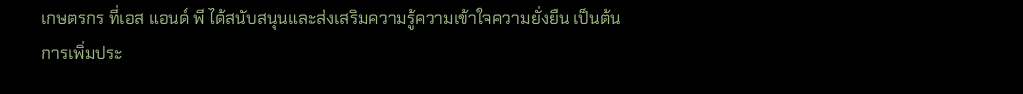เกษตรกร ที่เอส แอนด์ พี ได้สนับสนุนและส่งเสริมความรู้ความเข้าใจความยั่งยืน เป็นต้น
การเพิ่มประ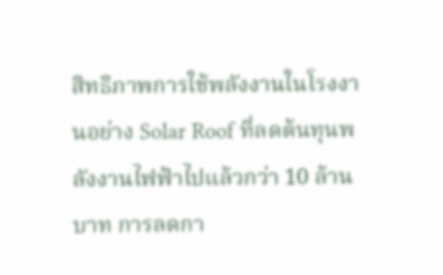สิทธิภาพการใช้พลังงานในโรงงานอย่าง Solar Roof ที่ลดต้นทุนพลังงานไฟฟ้าไปแล้วกว่า 10 ล้านบาท การลดกา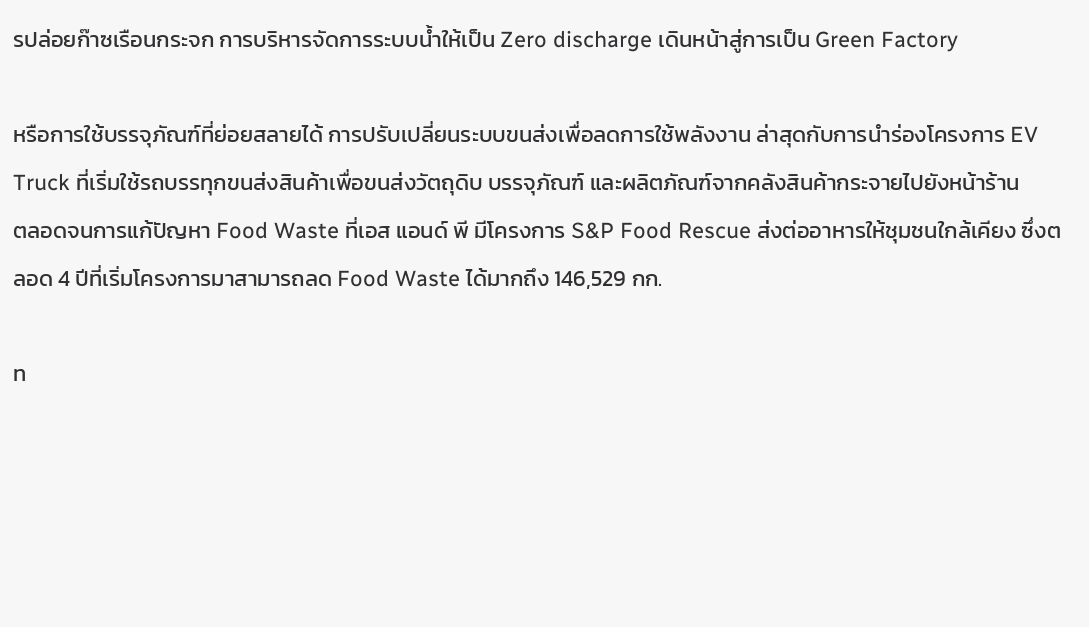รปล่อยก๊าซเรือนกระจก การบริหารจัดการระบบน้ำให้เป็น Zero discharge เดินหน้าสู่การเป็น Green Factory

หรือการใช้บรรจุภัณฑ์ที่ย่อยสลายได้ การปรับเปลี่ยนระบบขนส่งเพื่อลดการใช้พลังงาน ล่าสุดกับการนำร่องโครงการ EV Truck ที่เริ่มใช้รถบรรทุกขนส่งสินค้าเพื่อขนส่งวัตถุดิบ บรรจุภัณฑ์ และผลิตภัณฑ์จากคลังสินค้ากระจายไปยังหน้าร้าน
ตลอดจนการแก้ปัญหา Food Waste ที่เอส แอนด์ พี มีโครงการ S&P Food Rescue ส่งต่ออาหารให้ชุมชนใกล้เคียง ซึ่งตลอด 4 ปีที่เริ่มโครงการมาสามารถลด Food Waste ได้มากถึง 146,529 กก.

ท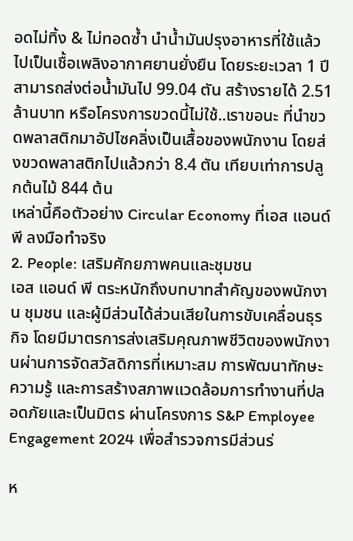อดไม่ทิ้ง & ไม่ทอดซ้ำ นำน้ำมันปรุงอาหารที่ใช้แล้วไปเป็นเชื้อเพลิงอากาศยานยั่งยืน โดยระยะเวลา 1 ปี สามารถส่งต่อน้ำมันไป 99.04 ตัน สร้างรายได้ 2.51 ล้านบาท หรือโครงการขวดนี้ไม่ใช้..เราขอนะ ที่นำขวดพลาสติกมาอัปไซคลิ่งเป็นเสื้อของพนักงาน โดยส่งขวดพลาสติกไปแล้วกว่า 8.4 ตัน เทียบเท่าการปลูกต้นไม้ 844 ต้น
เหล่านี้คือตัวอย่าง Circular Economy ที่เอส แอนด์ พี ลงมือทำจริง
2. People: เสริมศักยภาพคนและชุมชน
เอส แอนด์ พี ตระหนักถึงบทบาทสำคัญของพนักงาน ชุมชน และผู้มีส่วนได้ส่วนเสียในการขับเคลื่อนธุรกิจ โดยมีมาตรการส่งเสริมคุณภาพชีวิตของพนักงานผ่านการจัดสวัสดิการที่เหมาะสม การพัฒนาทักษะความรู้ และการสร้างสภาพแวดล้อมการทำงานที่ปลอดภัยและเป็นมิตร ผ่านโครงการ S&P Employee Engagement 2024 เพื่อสำรวจการมีส่วนร่

ห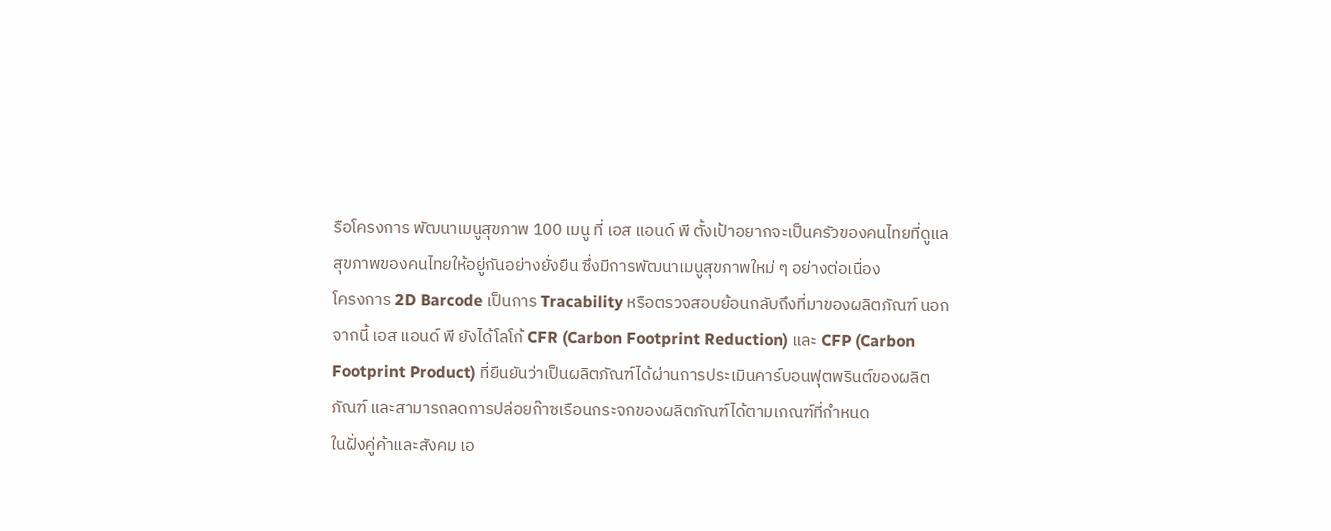รือโครงการ พัฒนาเมนูสุขภาพ 100 เมนู ที่ เอส แอนด์ พี ตั้งเป้าอยากจะเป็นครัวของคนไทยที่ดูแลสุขภาพของคนไทยให้อยู่กันอย่างยั่งยืน ซึ่งมีการพัฒนาเมนูสุขภาพใหม่ ๆ อย่างต่อเนื่อง
โครงการ 2D Barcode เป็นการ Tracability หรือตรวจสอบย้อนกลับถึงที่มาของผลิตภัณฑ์ นอกจากนี้ เอส แอนด์ พี ยังได้โลโก้ CFR (Carbon Footprint Reduction) และ CFP (Carbon Footprint Product) ที่ยืนยันว่าเป็นผลิตภัณฑ์ได้ผ่านการประเมินคาร์บอนฟุตพรินต์ของผลิตภัณฑ์ และสามารถลดการปล่อยก๊าซเรือนกระจกของผลิตภัณฑ์ได้ตามเกณฑ์ที่กำหนด
ในฝั่งคู่ค้าและสังคม เอ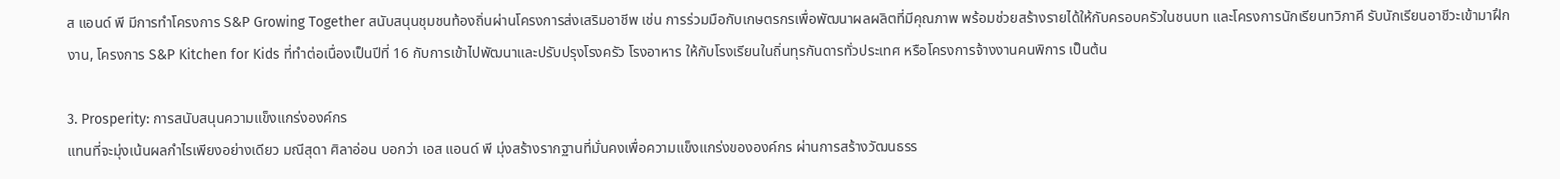ส แอนด์ พี มีการทำโครงการ S&P Growing Together สนับสนุนชุมชนท้องถิ่นผ่านโครงการส่งเสริมอาชีพ เช่น การร่วมมือกับเกษตรกรเพื่อพัฒนาผลผลิตที่มีคุณภาพ พร้อมช่วยสร้างรายได้ให้กับครอบครัวในชนบท และโครงการนักเรียนทวิภาคี รับนักเรียนอาชีวะเข้ามาฝึกงาน, โครงการ S&P Kitchen for Kids ที่ทำต่อเนื่องเป็นปีที่ 16 กับการเข้าไปพัฒนาและปรับปรุงโรงครัว โรงอาหาร ให้กับโรงเรียนในถิ่นทุรกันดารทั่วประเทศ หรือโครงการจ้างงานคนพิการ เป็นต้น

3. Prosperity: การสนับสนุนความแข็งแกร่งองค์กร
แทนที่จะมุ่งเน้นผลกำไรเพียงอย่างเดียว มณีสุดา ศิลาอ่อน บอกว่า เอส แอนด์ พี มุ่งสร้างรากฐานที่มั่นคงเพื่อความแข็งแกร่งขององค์กร ผ่านการสร้างวัฒนธรร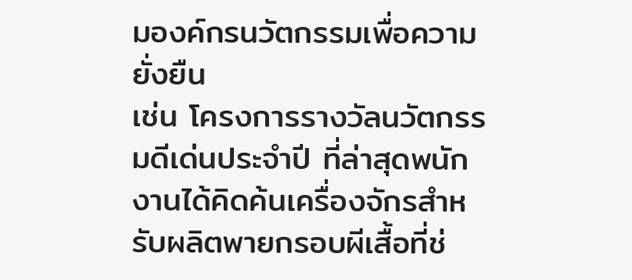มองค์กรนวัตกรรมเพื่อความยั่งยืน
เช่น โครงการรางวัลนวัตกรรมดีเด่นประจำปี ที่ล่าสุดพนักงานได้คิดค้นเครื่องจักรสำหรับผลิตพายกรอบผีเสื้อที่ช่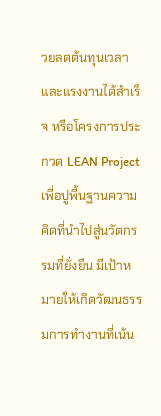วยลดต้นทุนเวลาและแรงงานได้สำเร็จ หรือโครงการประกวด LEAN Project เพื่อปูพื้นฐานความคิดที่นำไปสู่นวัตกรรมที่ยั่งยืน มีเป้าหมายให้เกิดวัฒนธรรมการทำงานที่เน้น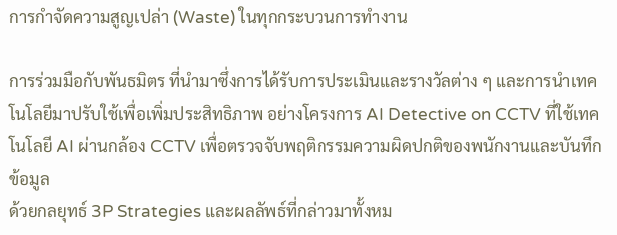การกำจัดความสูญเปล่า (Waste) ในทุกกระบวนการทำงาน

การร่วมมือกับพันธมิตร ที่นำมาซึ่งการได้รับการประเมินและรางวัลต่าง ๆ และการนำเทคโนโลยีมาปรับใช้เพื่อเพิ่มประสิทธิภาพ อย่างโครงการ AI Detective on CCTV ที่ใช้เทคโนโลยี AI ผ่านกล้อง CCTV เพื่อตรวจจับพฤติกรรมความผิดปกติของพนักงานและบันทึกข้อมูล
ด้วยกลยุทธ์ 3P Strategies และผลลัพธ์ที่กล่าวมาทั้งหม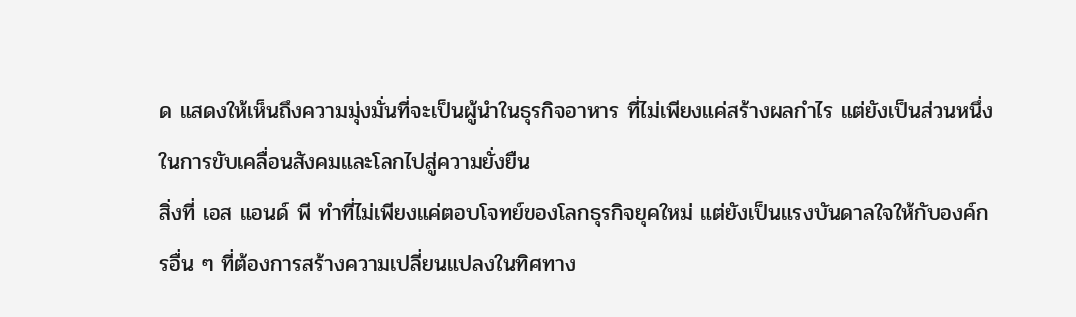ด แสดงให้เห็นถึงความมุ่งมั่นที่จะเป็นผู้นำในธุรกิจอาหาร ที่ไม่เพียงแค่สร้างผลกำไร แต่ยังเป็นส่วนหนึ่งในการขับเคลื่อนสังคมและโลกไปสู่ความยั่งยืน
สิ่งที่ เอส แอนด์ พี ทำที่ไม่เพียงแค่ตอบโจทย์ของโลกธุรกิจยุคใหม่ แต่ยังเป็นแรงบันดาลใจให้กับองค์กรอื่น ๆ ที่ต้องการสร้างความเปลี่ยนแปลงในทิศทาง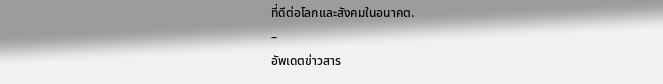ที่ดีต่อโลกและสังคมในอนาคต.
–
อัพเดตข่าวสาร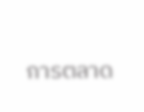การตลาด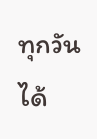ทุกวันได้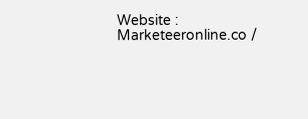Website : Marketeeronline.co /